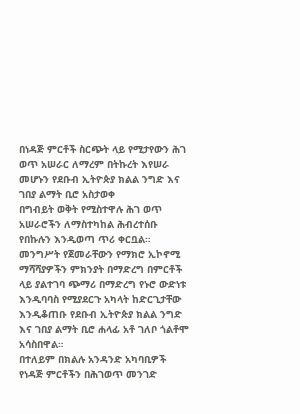በነዳጅ ምርቶች ስርጭት ላይ የሚታየውን ሕገ ወጥ አሠራር ለማረም በትኩረት እየሠራ መሆኑን የደቡብ ኢትዮጵያ ክልል ንግድ እና ገበያ ልማት ቢሮ አስታወቀ
በግብይት ወቅት የሚስተዋሉ ሕገ ወጥ አሠራሮችን ለማስተካከል ሕብረተሰቡ የበኩሉን እንዲወጣ ጥሪ ቀርቧል።
መንግሥት የጀመራቸውን የማክሮ ኢኮኖሚ ማሻሻያዎችን ምክንያት በማድረግ በምርቶች ላይ ያልተገባ ጭማሪ በማድረግ የኑሮ ውድነቱ እንዲባባስ የሚያደርጉ አካላት ከድርጊታቸው እንዲቆጠቡ የደቡብ ኢትዮጵያ ክልል ንግድ እና ገበያ ልማት ቢሮ ሐላፊ አቶ ገለቦ ጎልቶሞ አሳስበዋል።
በተለይም በክልሉ አንዳንድ አካባቢዎች የነዳጅ ምርቶችን በሕገወጥ መንገድ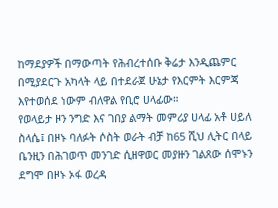ከማደያዎች በማውጣት የሕብረተሰቡ ቅሬታ እንዲጨምር በሚያደርጉ አካላት ላይ በተደራጀ ሁኔታ የእርምት እርምጃ እየተወሰደ ነውም ብለዋል የቢሮ ሀላፊው።
የወላይታ ዞን ንግድ እና ገበያ ልማት መምሪያ ሀላፊ አቶ ሀይለ ስላሴ፤ በዞኑ ባለፉት ሶስት ወራት ብቻ ከ65 ሺህ ሊትር በላይ ቤንዚን በሕገወጥ መንገድ ሲዘዋወር መያዙን ገልጸው ሰሞኑን ደግሞ በዞኑ ኦፋ ወረዳ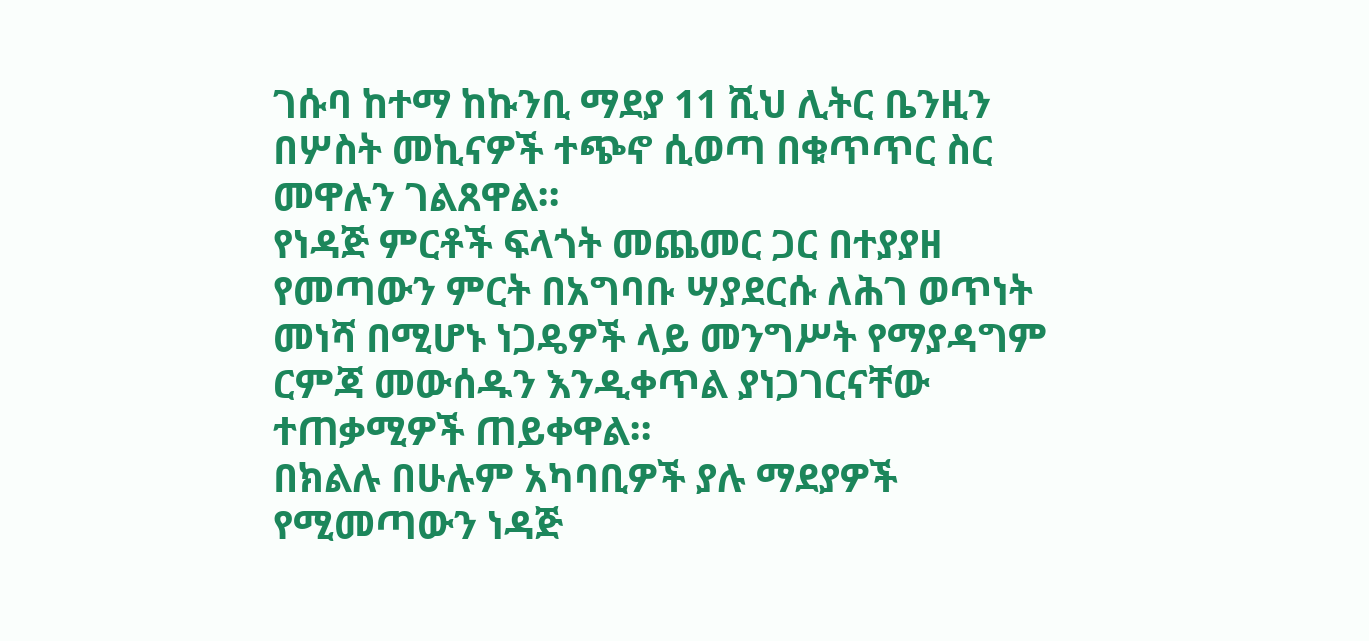ገሱባ ከተማ ከኩንቢ ማደያ 11 ሺህ ሊትር ቤንዚን በሦስት መኪናዎች ተጭኖ ሲወጣ በቁጥጥር ስር መዋሉን ገልጸዋል።
የነዳጅ ምርቶች ፍላጎት መጨመር ጋር በተያያዘ የመጣውን ምርት በአግባቡ ሣያደርሱ ለሕገ ወጥነት መነሻ በሚሆኑ ነጋዴዎች ላይ መንግሥት የማያዳግም ርምጃ መውሰዱን እንዲቀጥል ያነጋገርናቸው ተጠቃሚዎች ጠይቀዋል።
በክልሉ በሁሉም አካባቢዎች ያሉ ማደያዎች የሚመጣውን ነዳጅ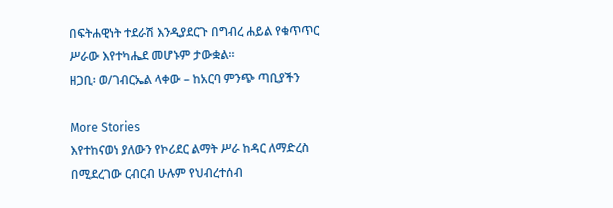በፍትሐዊነት ተደራሽ እንዲያደርጉ በግብረ ሐይል የቁጥጥር ሥራው እየተካሔደ መሆኑም ታውቋል።
ዘጋቢ፡ ወ/ገብርኤል ላቀው – ከአርባ ምንጭ ጣቢያችን

More Stories
እየተከናወነ ያለውን የኮሪደር ልማት ሥራ ከዳር ለማድረስ በሚደረገው ርብርብ ሁሉም የህብረተሰብ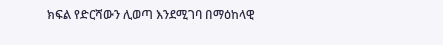ክፍል የድርሻውን ሊወጣ እንደሚገባ በማዕከላዊ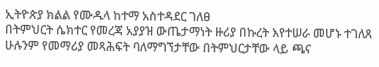ኢትዮጵያ ክልል የሙዱላ ከተማ አስተዳደር ገለፀ
በትምህርት ሴክተር የመረጃ አያያዝ ውጤታማነት ዙሪያ በኩረት እየተሠራ መሆኑ ተገለጸ
ሁሉንም የመማሪያ መጻሕፍት ባለማግኘታቸው በትምህርታቸው ላይ ጫና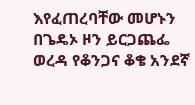እየፈጠረባቸው መሆኑን በጌዴኦ ዞን ይርጋጨፌ ወረዳ የቆንጋና ቆቄ አንደኛ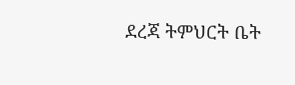ደረጃ ትምህርት ቤት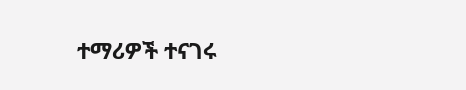ተማሪዎች ተናገሩ